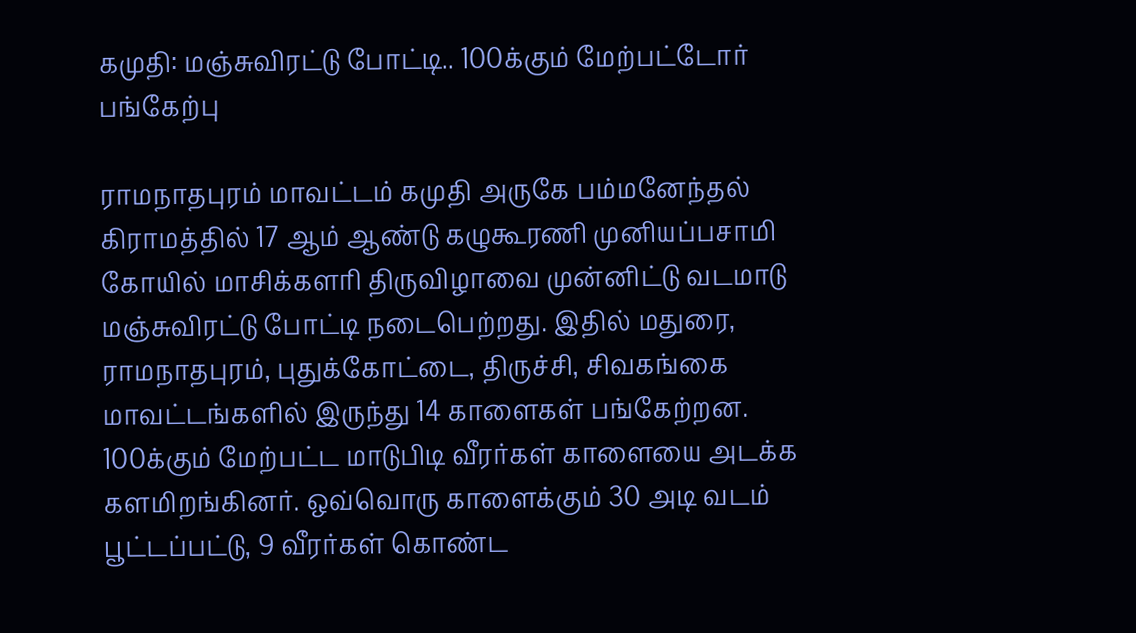கமுதி: மஞ்சுவிரட்டு போட்டி.. 100க்கும் மேற்பட்டோர் பங்கேற்பு

ராமநாதபுரம் மாவட்டம் கமுதி அருகே பம்மனேந்தல் கிராமத்தில் 17 ஆம் ஆண்டு கழுகூரணி முனியப்பசாமி கோயில் மாசிக்களரி திருவிழாவை முன்னிட்டு வடமாடு மஞ்சுவிரட்டு போட்டி நடைபெற்றது. இதில் மதுரை, ராமநாதபுரம், புதுக்கோட்டை, திருச்சி, சிவகங்கை மாவட்டங்களில் இருந்து 14 காளைகள் பங்கேற்றன. 100க்கும் மேற்பட்ட மாடுபிடி வீரர்கள் காளையை அடக்க களமிறங்கினர். ஒவ்வொரு காளைக்கும் 30 அடி வடம் பூட்டப்பட்டு, 9 வீரர்கள் கொண்ட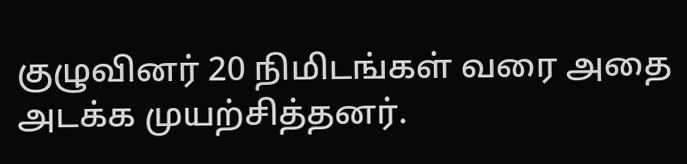குழுவினர் 20 நிமிடங்கள் வரை அதை அடக்க முயற்சித்தனர்.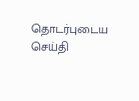தொடர்புடைய செய்தி